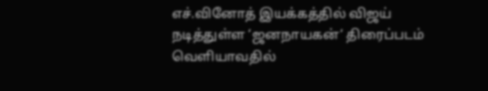எச்.வினோத் இயக்கத்தில் விஜய் நடித்துள்ள ‘ஜனநாயகன்‘ திரைப்படம் வெளியாவதில்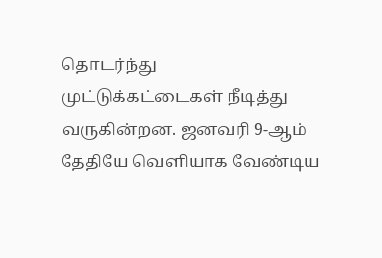தொடர்ந்து முட்டுக்கட்டைகள் நீடித்து வருகின்றன. ஜனவரி 9-ஆம் தேதியே வெளியாக வேண்டிய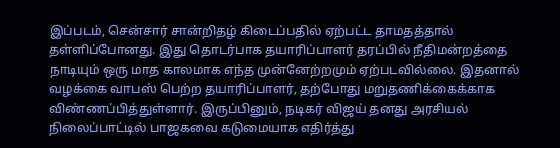இப்படம், சென்சார் சான்றிதழ் கிடைப்பதில் ஏற்பட்ட தாமதத்தால் தள்ளிப்போனது. இது தொடர்பாக தயாரிப்பாளர் தரப்பில் நீதிமன்றத்தை நாடியும் ஒரு மாத காலமாக எந்த முன்னேற்றமும் ஏற்படவில்லை. இதனால் வழக்கை வாபஸ் பெற்ற தயாரிப்பாளர், தற்போது மறுதணிக்கைக்காக விண்ணப்பித்துள்ளார். இருப்பினும், நடிகர் விஜய் தனது அரசியல் நிலைப்பாட்டில் பாஜகவை கடுமையாக எதிர்த்து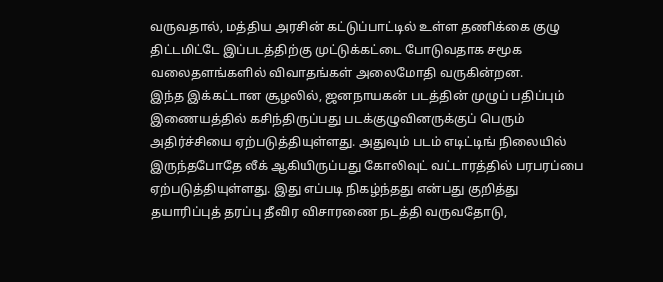வருவதால், மத்திய அரசின் கட்டுப்பாட்டில் உள்ள தணிக்கை குழு திட்டமிட்டே இப்படத்திற்கு முட்டுக்கட்டை போடுவதாக சமூக வலைதளங்களில் விவாதங்கள் அலைமோதி வருகின்றன.
இந்த இக்கட்டான சூழலில், ஜனநாயகன் படத்தின் முழுப் பதிப்பும் இணையத்தில் கசிந்திருப்பது படக்குழுவினருக்குப் பெரும் அதிர்ச்சியை ஏற்படுத்தியுள்ளது. அதுவும் படம் எடிட்டிங் நிலையில் இருந்தபோதே லீக் ஆகியிருப்பது கோலிவுட் வட்டாரத்தில் பரபரப்பை ஏற்படுத்தியுள்ளது. இது எப்படி நிகழ்ந்தது என்பது குறித்து தயாரிப்புத் தரப்பு தீவிர விசாரணை நடத்தி வருவதோடு,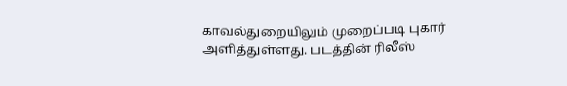காவல்துறையிலும் முறைப்படி புகார் அளித்துள்ளது. படத்தின் ரிலீஸ்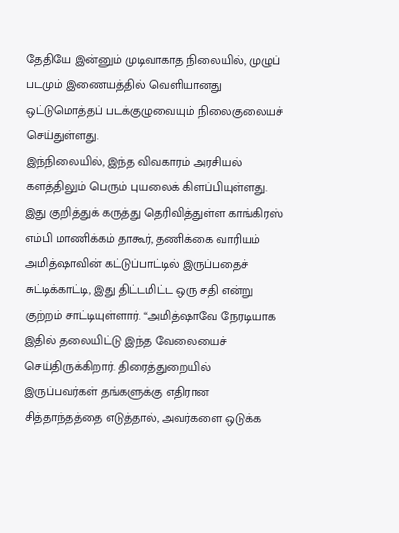தேதியே இன்னும் முடிவாகாத நிலையில், முழுப் படமும் இணையத்தில் வெளியானது ஒட்டுமொத்தப் படக்குழுவையும் நிலைகுலையச் செய்துள்ளது.
இந்நிலையில், இந்த விவகாரம் அரசியல் களத்திலும் பெரும் புயலைக் கிளப்பியுள்ளது. இது குறித்துக் கருத்து தெரிவித்துள்ள காங்கிரஸ் எம்பி மாணிக்கம் தாகூர், தணிக்கை வாரியம் அமித்ஷாவின் கட்டுப்பாட்டில் இருப்பதைச் சுட்டிக்காட்டி, இது திட்டமிட்ட ஒரு சதி என்று குற்றம் சாட்டியுள்ளார். “அமித்ஷாவே நேரடியாக இதில் தலையிட்டு இந்த வேலையைச் செய்திருக்கிறார். திரைத்துறையில் இருப்பவர்கள் தங்களுக்கு எதிரான சித்தாந்தத்தை எடுத்தால், அவர்களை ஒடுக்க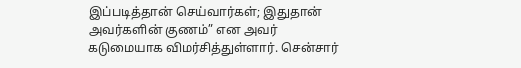இப்படித்தான் செய்வார்கள்; இதுதான் அவர்களின் குணம்” என அவர் கடுமையாக விமர்சித்துள்ளார். சென்சார்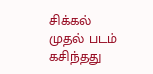சிக்கல் முதல் படம் கசிந்தது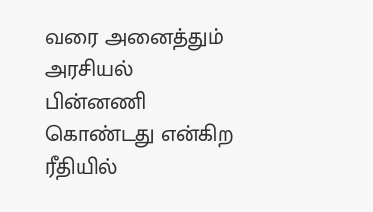வரை அனைத்தும் அரசியல் பின்னணி கொண்டது என்கிற ரீதியில்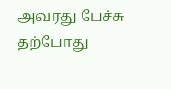அவரது பேச்சு தற்போது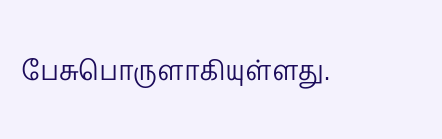பேசுபொருளாகியுள்ளது.